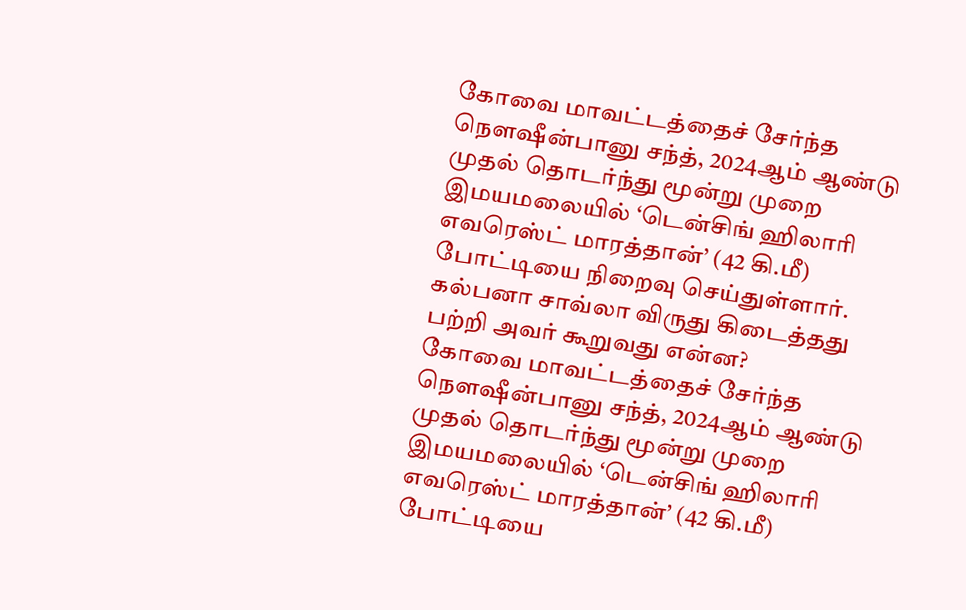கோவை மாவட்டத்தைச் சேர்ந்த நௌஷீன்பானு சந்த், 2024ஆம் ஆண்டு முதல் தொடர்ந்து மூன்று முறை இமயமலையில் ‘டென்சிங் ஹிலாரி எவரெஸ்ட் மாரத்தான்’ (42 கி.மீ) போட்டியை நிறைவு செய்துள்ளார். கல்பனா சாவ்லா விருது கிடைத்தது பற்றி அவர் கூறுவது என்ன?
கோவை மாவட்டத்தைச் சேர்ந்த நௌஷீன்பானு சந்த், 2024ஆம் ஆண்டு முதல் தொடர்ந்து மூன்று முறை இமயமலையில் ‘டென்சிங் ஹிலாரி எவரெஸ்ட் மாரத்தான்’ (42 கி.மீ) போட்டியை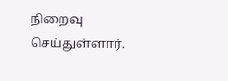நிறைவு செய்துள்ளார்.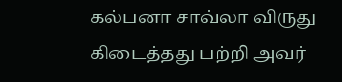கல்பனா சாவ்லா விருது கிடைத்தது பற்றி அவர்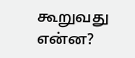கூறுவது என்ன?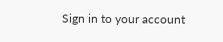Sign in to your account